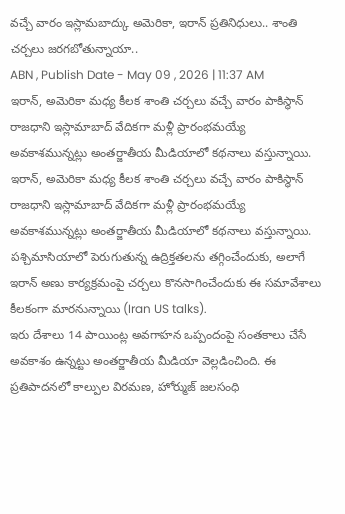వచ్చే వారం ఇస్లామబాద్కు అమెరికా, ఇరాన్ ప్రతినిధులు.. శాంతి చర్చలు జరగబోతున్నాయా..
ABN , Publish Date - May 09 , 2026 | 11:37 AM
ఇరాన్, అమెరికా మధ్య కీలక శాంతి చర్చలు వచ్చే వారం పాకిస్థాన్ రాజధాని ఇస్లామాబాద్ వేదికగా మళ్లీ ప్రారంభమయ్యే అవకాశమున్నట్లు అంతర్జాతీయ మీడియాలో కథనాలు వస్తున్నాయి.
ఇరాన్, అమెరికా మధ్య కీలక శాంతి చర్చలు వచ్చే వారం పాకిస్థాన్ రాజధాని ఇస్లామాబాద్ వేదికగా మళ్లీ ప్రారంభమయ్యే అవకాశమున్నట్లు అంతర్జాతీయ మీడియాలో కథనాలు వస్తున్నాయి. పశ్చిమాసియాలో పెరుగుతున్న ఉద్రిక్తతలను తగ్గించేందుకు, అలాగే ఇరాన్ అణు కార్యక్రమంపై చర్చలు కొనసాగించేందుకు ఈ సమావేశాలు కీలకంగా మారనున్నాయి (Iran US talks).
ఇరు దేశాలు 14 పాయింట్ల అవగాహన ఒప్పందంపై సంతకాలు చేసే అవకాశం ఉన్నట్టు అంతర్జాతీయ మీడియా వెల్లడించింది. ఈ ప్రతిపాదనలో కాల్పుల విరమణ, హోర్ముజ్ జలసంధి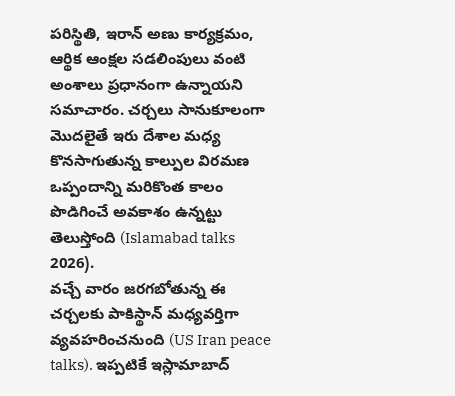పరిస్థితి, ఇరాన్ అణు కార్యక్రమం, ఆర్థిక ఆంక్షల సడలింపులు వంటి అంశాలు ప్రధానంగా ఉన్నాయని సమాచారం. చర్చలు సానుకూలంగా మొదలైతే ఇరు దేశాల మధ్య కొనసాగుతున్న కాల్పుల విరమణ ఒప్పందాన్ని మరికొంత కాలం పొడిగించే అవకాశం ఉన్నట్టు తెలుస్తోంది (Islamabad talks 2026).
వచ్చే వారం జరగబోతున్న ఈ చర్చలకు పాకిస్థాన్ మధ్యవర్తిగా వ్యవహరించనుంది (US Iran peace talks). ఇప్పటికే ఇస్లామాబాద్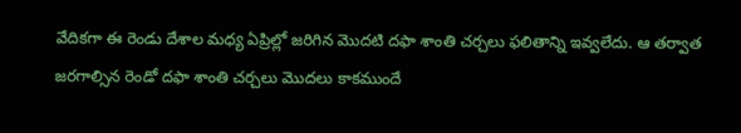వేదికగా ఈ రెండు దేశాల మధ్య ఏప్రిల్లో జరిగిన మొదటి దఫా శాంతి చర్చలు ఫలితాన్ని ఇవ్వలేదు. ఆ తర్వాత జరగాల్సిన రెండో దఫా శాంతి చర్చలు మొదలు కాకముందే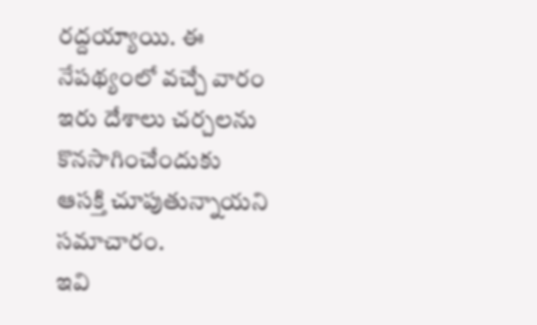రద్దయ్యాయి. ఈ నేపథ్యంలో వచ్చే వారం ఇరు దేశాలు చర్చలను కొనసాగించేందుకు ఆసక్తి చూపుతున్నాయని సమాచారం.
ఇవి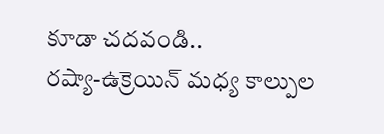కూడా చదవండి..
రష్యా-ఉక్రెయిన్ మధ్య కాల్పుల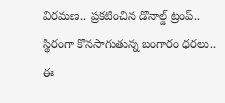విరమణ.. ప్రకటించిన డొనాల్డ్ ట్రంప్..
స్థిరంగా కొనసాగుతున్న బంగారం ధరలు.. ఈ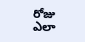రోజు ఎలా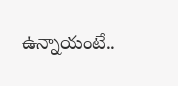ఉన్నాయంటే..